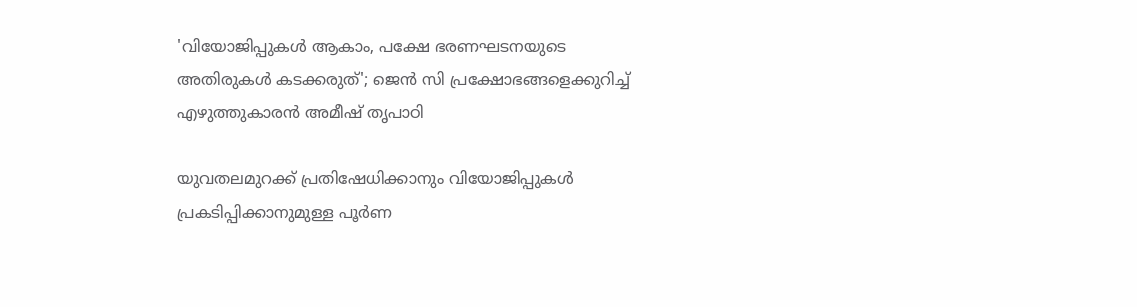'വിയോജിപ്പുകൾ ആകാം, പക്ഷേ ഭരണഘടനയുടെ അതിരുകൾ കടക്കരുത്'; ജെൻ സി പ്രക്ഷോഭങ്ങളെക്കുറിച്ച് എഴുത്തുകാരൻ അമീഷ് തൃപാഠി

യുവതലമുറക്ക് പ്രതിഷേധിക്കാനും വിയോജിപ്പുകൾ പ്രകടിപ്പിക്കാനുമുള്ള പൂർണ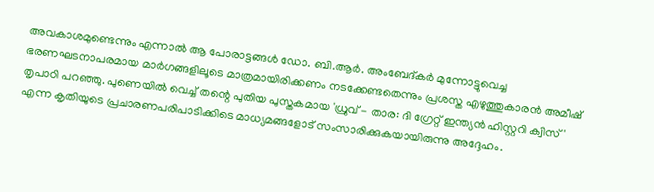അവകാശമുണ്ടെന്നും എന്നാൽ ആ പോരാട്ടങ്ങൾ ഡോ. ബി.ആർ. അംബേദ്കർ മുന്നോട്ടുവെച്ച ഭരണഘടനാപരമായ മാർഗങ്ങളിലൂടെ മാത്രമായിരിക്കണം നടക്കേണ്ടതെന്നും പ്രശസ്ത എഴുത്തുകാരൻ അമീഷ് തൃപാഠി പറഞ്ഞു. പുണെയിൽ വെച്ച് തന്റെ പുതിയ പുസ്തകമായ 'ധ്രുവ് - താര: ദി ഗ്രേറ്റ് ഇന്ത്യൻ ഹിസ്റ്ററി ക്വിസ്' എന്ന കൃതിയുടെ പ്രചാരണപരിപാടിക്കിടെ മാധ്യമങ്ങളോട് സംസാരിക്കുകയായിരുന്നു അദ്ദേഹം.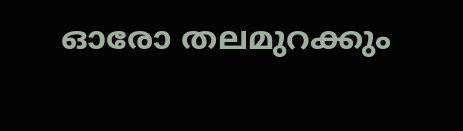ഓരോ തലമുറക്കും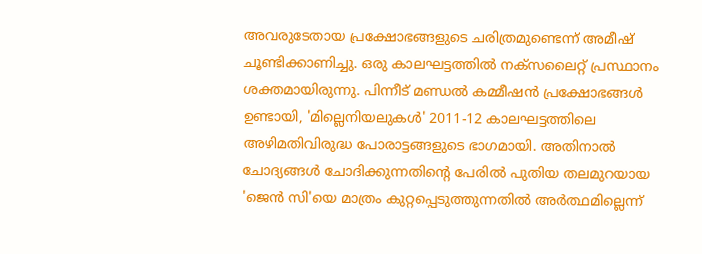അവരുടേതായ പ്രക്ഷോഭങ്ങളുടെ ചരിത്രമുണ്ടെന്ന് അമീഷ് ചൂണ്ടിക്കാണിച്ചു. ഒരു കാലഘട്ടത്തിൽ നക്സലൈറ്റ് പ്രസ്ഥാനം ശക്തമായിരുന്നു. പിന്നീട് മണ്ഡൽ കമ്മീഷൻ പ്രക്ഷോഭങ്ങൾ ഉണ്ടായി, 'മില്ലെനിയലുകൾ' 2011-12 കാലഘട്ടത്തിലെ അഴിമതിവിരുദ്ധ പോരാട്ടങ്ങളുടെ ഭാഗമായി. അതിനാൽ ചോദ്യങ്ങൾ ചോദിക്കുന്നതിന്റെ പേരിൽ പുതിയ തലമുറയായ 'ജെൻ സി'യെ മാത്രം കുറ്റപ്പെടുത്തുന്നതിൽ അർത്ഥമില്ലെന്ന്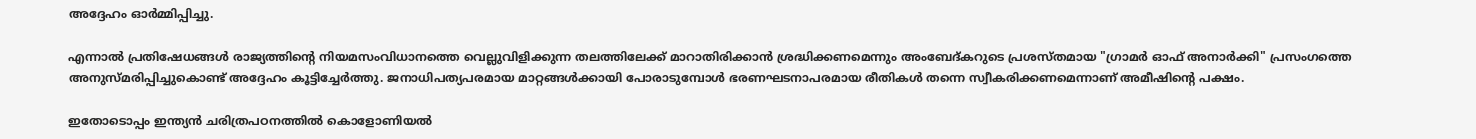അദ്ദേഹം ഓർമ്മിപ്പിച്ചു.

എന്നാൽ പ്രതിഷേധങ്ങൾ രാജ്യത്തിന്റെ നിയമസംവിധാനത്തെ വെല്ലുവിളിക്കുന്ന തലത്തിലേക്ക് മാറാതിരിക്കാൻ ശ്രദ്ധിക്കണമെന്നും അംബേദ്കറുടെ പ്രശസ്തമായ "ഗ്രാമർ ഓഫ് അനാർക്കി" പ്രസംഗത്തെ അനുസ്മരിപ്പിച്ചുകൊണ്ട് അദ്ദേഹം കൂട്ടിച്ചേർത്തു. ജനാധിപത്യപരമായ മാറ്റങ്ങൾക്കായി പോരാടുമ്പോൾ ഭരണഘടനാപരമായ രീതികൾ തന്നെ സ്വീകരിക്കണമെന്നാണ് അമീഷിന്റെ പക്ഷം.

ഇതോടൊപ്പം ഇന്ത്യൻ ചരിത്രപഠനത്തിൽ കൊളോണിയൽ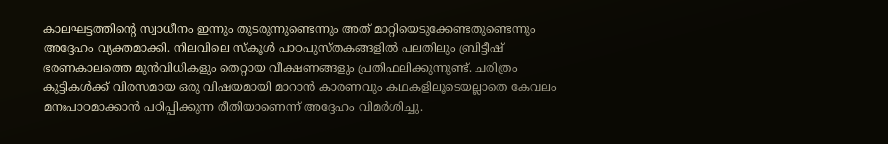കാലഘട്ടത്തിന്റെ സ്വാധീനം ഇന്നും തുടരുന്നുണ്ടെന്നും അത് മാറ്റിയെടുക്കേണ്ടതുണ്ടെന്നും അദ്ദേഹം വ്യക്തമാക്കി. നിലവിലെ സ്കൂൾ പാഠപുസ്തകങ്ങളിൽ പലതിലും ബ്രിട്ടീഷ് ഭരണകാലത്തെ മുൻവിധികളും തെറ്റായ വീക്ഷണങ്ങളും പ്രതിഫലിക്കുന്നുണ്ട്. ചരിത്രം കുട്ടികൾക്ക് വിരസമായ ഒരു വിഷയമായി മാറാൻ കാരണവും കഥകളിലൂടെയല്ലാതെ കേവലം മനഃപാഠമാക്കാൻ പഠിപ്പിക്കുന്ന രീതിയാണെന്ന് അദ്ദേഹം വിമർശിച്ചു.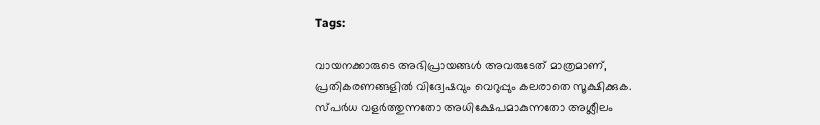Tags:

വായനക്കാരുടെ അഭിപ്രായങ്ങള്‍ അവരുടേത് മാത്രമാണ്, പ്രതികരണങ്ങളിൽ വിദ്വേഷവും വെറുപ്പും കലരാതെ സൂക്ഷിക്കുക. സ്പർധ വളർത്തുന്നതോ അധിക്ഷേപമാകുന്നതോ അശ്ലീലം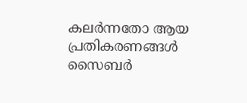കലർന്നതോ ആയ പ്രതികരണങ്ങൾ സൈബർ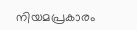നിയമപ്രകാരം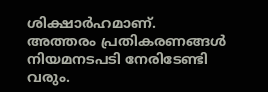ശിക്ഷാർഹമാണ്. അത്തരം പ്രതികരണങ്ങൾ നിയമനടപടി നേരിടേണ്ടി വരും.